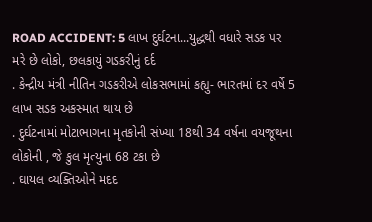ROAD ACCIDENT: 5 લાખ દુર્ઘટના...યુદ્ધથી વધારે સડક પર મરે છે લોકો, છલકાયું ગડકરીનું દર્દ
. કેન્દ્રીય મંત્રી નીતિન ગડકરીએ લોકસભામાં કહ્યુ- ભારતમાં દર વર્ષે 5 લાખ સડક અકસ્માત થાય છે
. દુર્ઘટનામાં મોટાભાગના મૃતકોની સંખ્યા 18થી 34 વર્ષના વયજૂથના લોકોની , જે કુલ મૃત્યુના 68 ટકા છે
. ઘાયલ વ્યક્તિઓને મદદ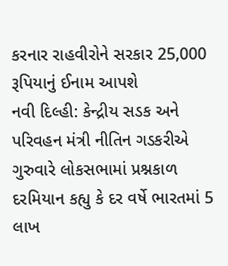કરનાર રાહવીરોને સરકાર 25,000 રૂપિયાનું ઈનામ આપશે
નવી દિલ્હી: કેન્દ્રીય સડક અને પરિવહન મંત્રી નીતિન ગડકરીએ ગુરુવારે લોકસભામાં પ્રશ્નકાળ દરમિયાન કહ્યુ કે દર વર્ષે ભારતમાં 5 લાખ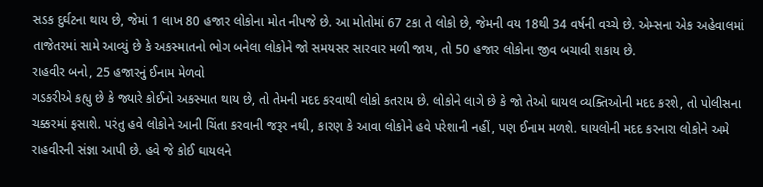સડક દુર્ઘટના થાય છે, જેમાં 1 લાખ 80 હજાર લોકોના મોત નીપજે છે. આ મોતોમાં 67 ટકા તે લોકો છે, જેમની વય 18થી 34 વર્ષની વચ્ચે છે. એમ્સના એક અહેવાલમાં તાજેતરમાં સામે આવ્યું છે કે અકસ્માતનો ભોગ બનેલા લોકોને જો સમયસર સારવાર મળી જાય, તો 50 હજાર લોકોના જીવ બચાવી શકાય છે.
રાહવીર બનો, 25 હજારનું ઈનામ મેળવો
ગડકરીએ કહ્યુ છે કે જ્યારે કોઈનો અકસ્માત થાય છે, તો તેમની મદદ કરવાથી લોકો કતરાય છે. લોકોને લાગે છે કે જો તેઓ ઘાયલ વ્યક્તિઓની મદદ કરશે, તો પોલીસના ચક્કરમાં ફસાશે. પરંતુ હવે લોકોને આની ચિંતા કરવાની જરૂર નથી, કારણ કે આવા લોકોને હવે પરેશાની નહીં, પણ ઈનામ મળશે. ઘાયલોની મદદ કરનારા લોકોને અમે રાહવીરની સંજ્ઞા આપી છે. હવે જે કોઈ ઘાયલને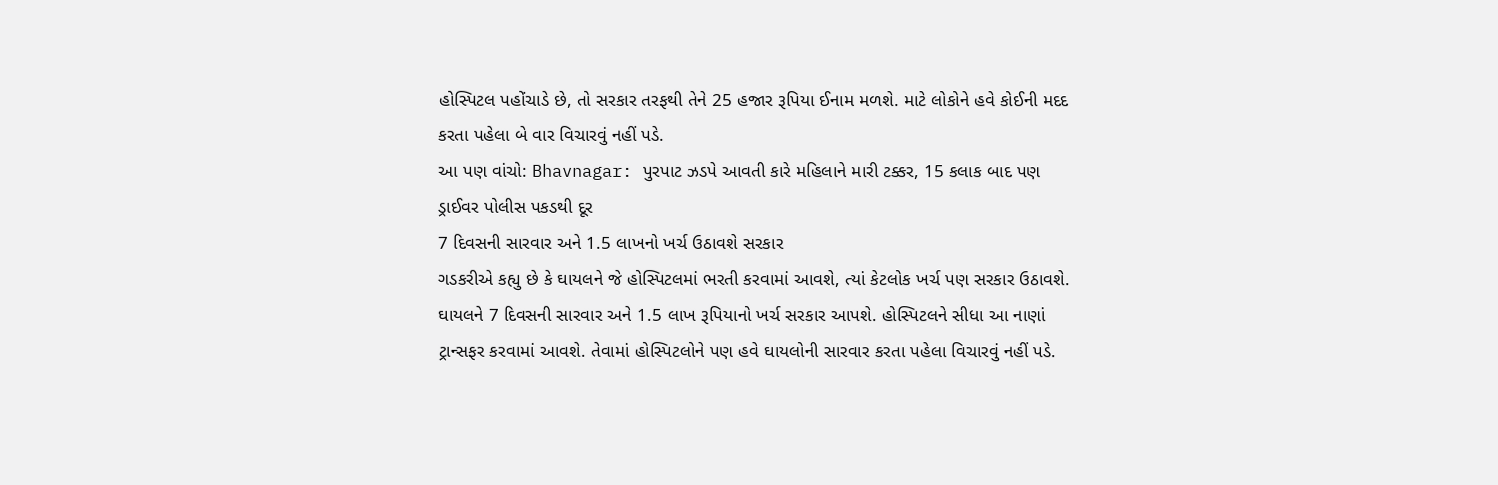હોસ્પિટલ પહોંચાડે છે, તો સરકાર તરફથી તેને 25 હજાર રૂપિયા ઈનામ મળશે. માટે લોકોને હવે કોઈની મદદ કરતા પહેલા બે વાર વિચારવું નહીં પડે.
આ પણ વાંચો: Bhavnagar: પુરપાટ ઝડપે આવતી કારે મહિલાને મારી ટક્કર, 15 કલાક બાદ પણ ડ્રાઈવર પોલીસ પકડથી દૂર
7 દિવસની સારવાર અને 1.5 લાખનો ખર્ચ ઉઠાવશે સરકાર
ગડકરીએ કહ્યુ છે કે ઘાયલને જે હોસ્પિટલમાં ભરતી કરવામાં આવશે, ત્યાં કેટલોક ખર્ચ પણ સરકાર ઉઠાવશે. ઘાયલને 7 દિવસની સારવાર અને 1.5 લાખ રૂપિયાનો ખર્ચ સરકાર આપશે. હોસ્પિટલને સીધા આ નાણાં ટ્રાન્સફર કરવામાં આવશે. તેવામાં હોસ્પિટલોને પણ હવે ઘાયલોની સારવાર કરતા પહેલા વિચારવું નહીં પડે.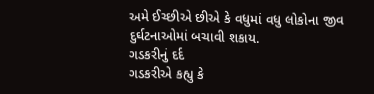અમે ઈચ્છીએ છીએ કે વધુમાં વધુ લોકોના જીવ દુર્ઘટનાઓમાં બચાવી શકાય.
ગડકરીનું દર્દ
ગડકરીએ કહ્યુ કે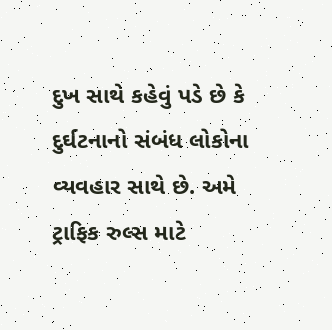દુખ સાથે કહેવું પડે છે કે દુર્ઘટનાનો સંબંધ લોકોના વ્યવહાર સાથે છે. અમે ટ્રાફિક રુલ્સ માટે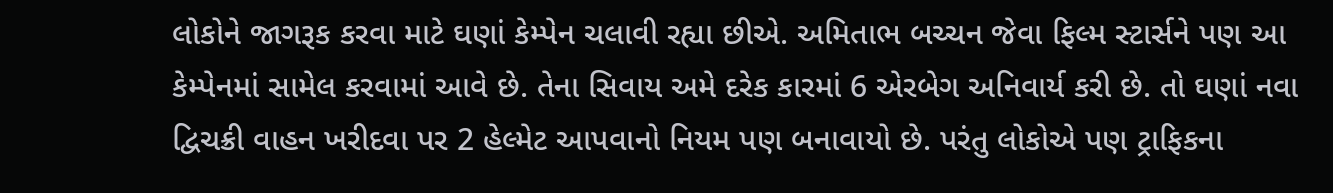લોકોને જાગરૂક કરવા માટે ઘણાં કેમ્પેન ચલાવી રહ્યા છીએ. અમિતાભ બચ્ચન જેવા ફિલ્મ સ્ટાર્સને પણ આ કેમ્પેનમાં સામેલ કરવામાં આવે છે. તેના સિવાય અમે દરેક કારમાં 6 એરબેગ અનિવાર્ય કરી છે. તો ઘણાં નવા દ્વિચક્રી વાહન ખરીદવા પર 2 હેલ્મેટ આપવાનો નિયમ પણ બનાવાયો છે. પરંતુ લોકોએ પણ ટ્રાફિકના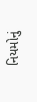નિયમોનું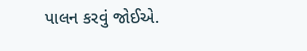પાલન કરવું જોઈએ.